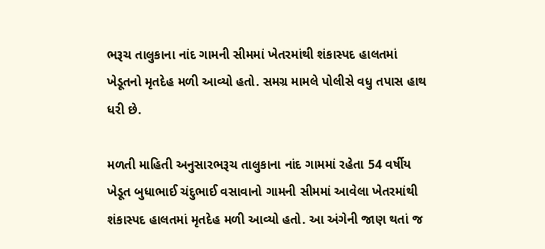ભરૂચ તાલુકાના નાંદ ગામની સીમમાં ખેતરમાંથી શંકાસ્પદ હાલતમાં ખેડૂતનો મૃતદેહ મળી આવ્યો હતો. સમગ્ર મામલે પોલીસે વધુ તપાસ હાથ ધરી છે.

મળતી માહિતી અનુસારભરૂચ તાલુકાના નાંદ ગામમાં રહેતા 54 વર્ષીય ખેડૂત બુધાભાઈ ચંદુભાઈ વસાવાનો ગામની સીમમાં આવેલા ખેતરમાંથી શંકાસ્પદ હાલતમાં મૃતદેહ મળી આવ્યો હતો. આ અંગેની જાણ થતાં જ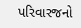પરિવારજનો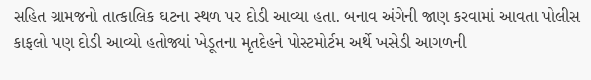સહિત ગ્રામજનો તાત્કાલિક ઘટના સ્થળ પર દોડી આવ્યા હતા. બનાવ અંગેની જાણ કરવામાં આવતા પોલીસ કાફલો પણ દોડી આવ્યો હતોજ્યાં ખેડૂતના મૃતદેહને પોસ્ટમોર્ટમ અર્થે ખસેડી આગળની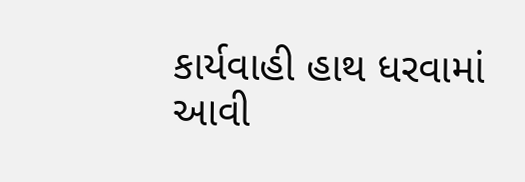કાર્યવાહી હાથ ધરવામાં આવી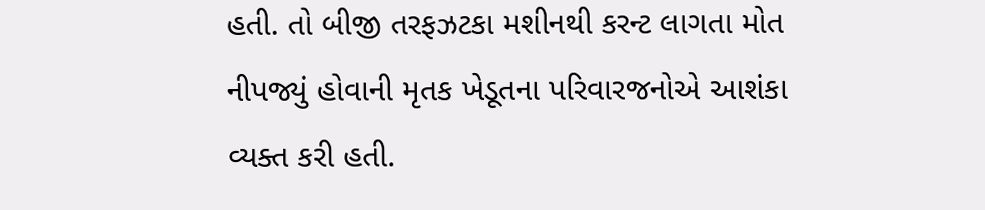હતી. તો બીજી તરફઝટકા મશીનથી કરન્ટ લાગતા મોત નીપજ્યું હોવાની મૃતક ખેડૂતના પરિવારજનોએ આશંકા વ્યક્ત કરી હતી.